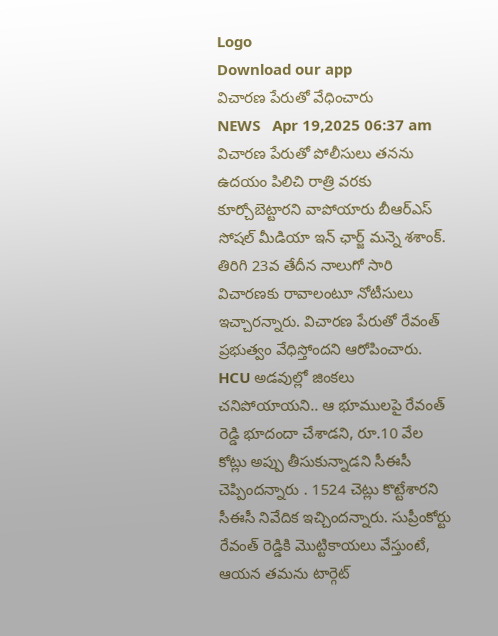Logo
Download our app
విచార‌ణ పేరుతో వేధించారు
NEWS   Apr 19,2025 06:37 am
విచార‌ణ పేరుతో పోలీసులు త‌న‌ను ఉద‌యం పిలిచి రాత్రి వ‌ర‌కు కూర్చోబెట్టార‌ని వాపోయారు బీఆర్ఎస్ సోష‌ల్ మీడియా ఇన్ ఛార్జ్ మ‌న్నె శ‌శాంక్. తిరిగి 23వ తేదీన నాలుగో సారి విచారణకు రావాలంటూ నోటీసులు ఇచ్చార‌న్నారు. విచారణ పేరుతో రేవంత్ ప్రభుత్వం వేధిస్తోంద‌ని ఆరోపించారు. HCU అడవుల్లో జింకలు చనిపోయాయని.. ఆ భూములపై రేవంత్ రెడ్డి భూదందా చేశాడని, రూ.10 వేల కోట్లు అప్పు తీసుకున్నాడని సీఈసీ చెప్పిందన్నారు . 1524 చెట్లు కొట్టేశారని సీఈసీ నివేదిక ఇచ్చిందన్నారు. సుప్రీంకోర్టు రేవంత్ రెడ్డికి మొట్టికాయలు వేస్తుంటే, ఆయన త‌మ‌ను టార్గెట్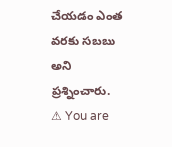చేయ‌డం ఎంత వ‌ర‌కు స‌బ‌బు అని ప్ర‌శ్నించారు.
⚠ You are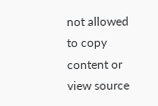not allowed to copy content or view source